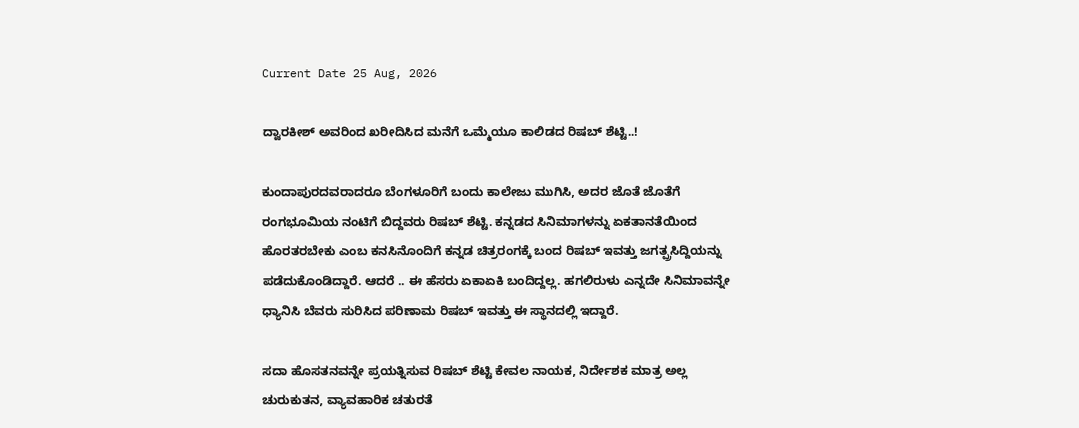Current Date 25 Aug, 2026

ದ್ವಾರಕೀಶ್ ಅವರಿಂದ ಖರೀದಿಸಿದ ಮನೆಗೆ ಒಮ್ಮೆಯೂ ಕಾಲಿಡದ ರಿಷಬ್ ಶೆಟ್ಟಿ..!

ಕುಂದಾಪುರದವರಾದರೂ ಬೆಂಗಳೂರಿಗೆ ಬಂದು ಕಾಲೇಜು ಮುಗಿಸಿ, ಅದರ ಜೊತೆ ಜೊತೆಗೆ ರಂಗಭೂಮಿಯ ನಂಟಿಗೆ ಬಿದ್ದವರು ರಿಷಬ್ ಶೆಟ್ಟಿ. ಕನ್ನಡದ ಸಿನಿಮಾಗಳನ್ನು ಏಕತಾನತೆಯಿಂದ ಹೊರತರಬೇಕು ಎಂಬ ಕನಸಿನೊಂದಿಗೆ ಕನ್ನಡ ಚಿತ್ರರಂಗಕ್ಕೆ ಬಂದ ರಿಷಬ್ ಇವತ್ತು ಜಗತ್ಪ್ರಸಿದ್ದಿಯನ್ನು ಪಡೆದುಕೊಂಡಿದ್ದಾರೆ. ಆದರೆ .. ಈ ಹೆಸರು ಏಕಾಏಕಿ ಬಂದಿದ್ದಲ್ಲ. ಹಗಲಿರುಳು ಎನ್ನದೇ ಸಿನಿಮಾವನ್ನೇ ಧ್ಯಾನಿಸಿ ಬೆವರು ಸುರಿಸಿದ ಪರಿಣಾಮ ರಿಷಬ್ ಇವತ್ತು ಈ ಸ್ಥಾನದಲ್ಲಿ ಇದ್ದಾರೆ.

ಸದಾ ಹೊಸತನವನ್ನೇ ಪ್ರಯತ್ನಿಸುವ ರಿಷಬ್ ಶೆಟ್ಟಿ ಕೇವಲ ನಾಯಕ, ನಿರ್ದೇಶಕ ಮಾತ್ರ ಅಲ್ಲ ಚುರುಕುತನ, ವ್ಯಾವಹಾರಿಕ ಚತುರತೆ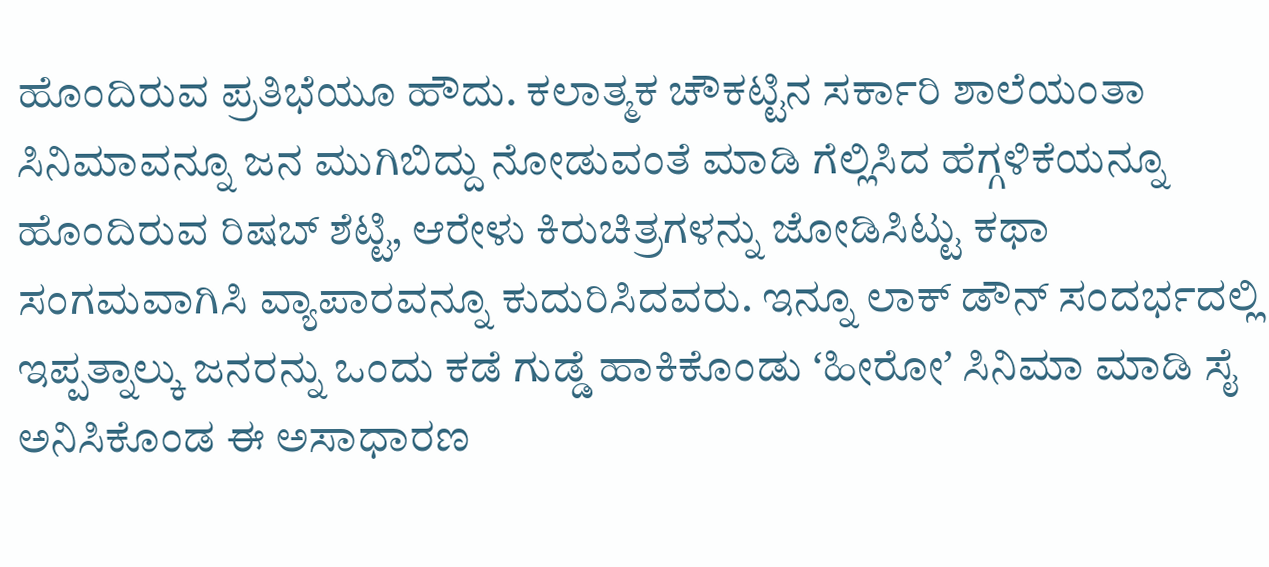ಹೊಂದಿರುವ ಪ್ರತಿಭೆಯೂ ಹೌದು. ಕಲಾತ್ಮಕ ಚೌಕಟ್ಟಿನ ಸರ್ಕಾರಿ ಶಾಲೆಯಂತಾ ಸಿನಿಮಾವನ್ನೂ ಜನ ಮುಗಿಬಿದ್ದು ನೋಡುವಂತೆ ಮಾಡಿ ಗೆಲ್ಲಿಸಿದ ಹೆಗ್ಗಳಿಕೆಯನ್ನೂ ಹೊಂದಿರುವ ರಿಷಬ್ ಶೆಟ್ಟಿ, ಆರೇಳು ಕಿರುಚಿತ್ರಗಳನ್ನು ಜೋಡಿಸಿಟ್ಟು ಕಥಾ ಸಂಗಮವಾಗಿಸಿ ವ್ಯಾಪಾರವನ್ನೂ ಕುದುರಿಸಿದವರು. ಇನ್ನೂ ಲಾಕ್‌ ಡೌನ್‌ ಸಂದರ್ಭದಲ್ಲಿ ಇಪ್ಪತ್ನಾಲ್ಕು ಜನರನ್ನು ಒಂದು ಕಡೆ ಗುಡ್ಡೆ ಹಾಕಿಕೊಂಡು ʻಹೀರೋʼ ಸಿನಿಮಾ ಮಾಡಿ ಸೈ ಅನಿಸಿಕೊಂಡ ಈ ಅಸಾಧಾರಣ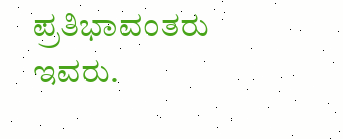ಪ್ರತಿಭಾವಂತರು ಇವರು.